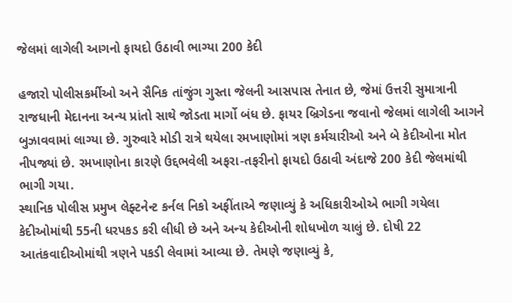જેલમાં લાગેલી આગનો ફાયદો ઉઠાવી ભાગ્યા 200 કેદી

હજારો પોલીસકર્મીઓ અને સૈનિક તાંજુંગ ગુસ્તા જેલની આસપાસ તેનાત છે, જેમાં ઉત્તરી સુમાત્રાની રાજધાની મેદાનના અન્ય પ્રાંતો સાથે જોડતા માર્ગો બંધ છે. ફાયર બ્રિગેડના જવાનો જેલમાં લાગેલી આગને બુઝાવવામાં લાગ્યા છે. ગુરુવારે મોડી રાત્રે થયેલા રમખાણોમાં ત્રણ કર્મચારીઓ અને બે કેદીઓના મોત નીપજ્યાં છે. રમખાણોના કારણે ઉદ્દભવેલી અફરા-તફરીનો ફાયદો ઉઠાવી અંદાજે 200 કેદી જેલમાંથી ભાગી ગયા.
સ્થાનિક પોલીસ પ્રમુખ લેફ્ટનેન્ટ કર્નલ નિકો અફીંતાએ જણાવ્યું કે અધિકારીઓએ ભાગી ગયેલા કેદીઓમાંથી 55ની ધરપકડ કરી લીધી છે અને અન્ય કેદીઓની શોધખોળ ચાલું છે. દોષી 22 આતંકવાદીઓમાંથી ત્રણને પકડી લેવામાં આવ્યા છે. તેમણે જણાવ્યું કે,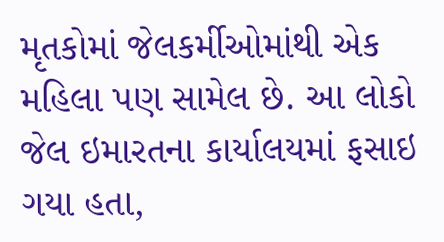મૃતકોમાં જેલકર્મીઓમાંથી એક મહિલા પણ સામેલ છે. આ લોકો જેલ ઇમારતના કાર્યાલયમાં ફસાઇ ગયા હતા,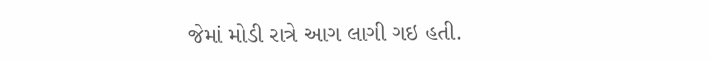જેમાં મોડી રાત્રે આગ લાગી ગઇ હતી.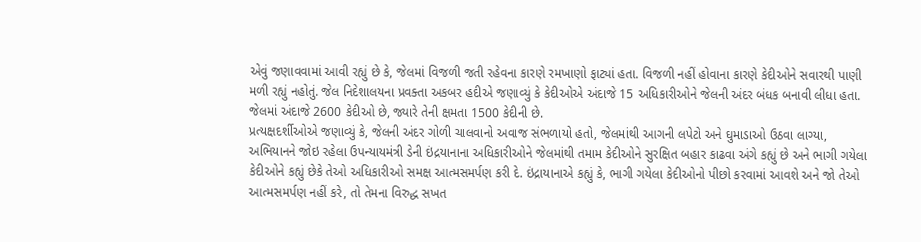એવું જણાવવામાં આવી રહ્યું છે કે, જેલમાં વિજળી જતી રહેવના કારણે રમખાણો ફાટ્યાં હતા. વિજળી નહીં હોવાના કારણે કેદીઓને સવારથી પાણી મળી રહ્યું નહોતું. જેલ નિદેશાલયના પ્રવક્તા અકબર હદીએ જણાવ્યું કે કેદીઓએ અંદાજે 15 અધિકારીઓને જેલની અંદર બંધક બનાવી લીધા હતા. જેલમાં અંદાજે 2600 કેદીઓ છે, જ્યારે તેની ક્ષમતા 1500 કેદીની છે.
પ્રત્યક્ષદર્શીઓએ જણાવ્યું કે, જેલની અંદર ગોળી ચાલવાનો અવાજ સંભળાયો હતો, જેલમાંથી આગની લપેટો અને ઘુમાડાઓ ઉઠવા લાગ્યા, અભિયાનને જોઇ રહેલા ઉપન્યાયમંત્રી ડેની ઇંદ્રયાનાના અધિકારીઓને જેલમાંથી તમામ કેદીઓને સુરક્ષિત બહાર કાઢવા અંગે કહ્યું છે અને ભાગી ગયેલા કેદીઓને કહ્યું છેકે તેઓ અધિકારીઓ સમક્ષ આત્મસમર્પણ કરી દે. ઇંદ્રાયાનાએ કહ્યું કે, ભાગી ગયેલા કેદીઓનો પીછો કરવામાં આવશે અને જો તેઓ આત્મસમર્પણ નહીં કરે, તો તેમના વિરુદ્ધ સખત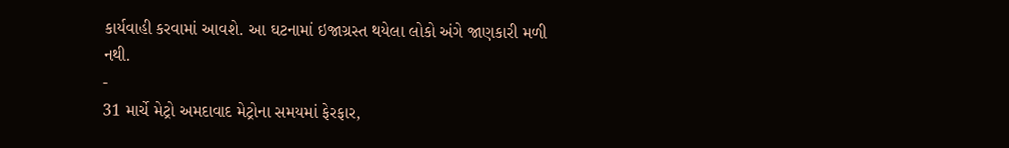કાર્યવાહી કરવામાં આવશે. આ ઘટનામાં ઇજાગ્રસ્ત થયેલા લોકો અંગે જાણકારી મળી નથી.
-
31 માર્ચે મેટ્રો અમદાવાદ મેટ્રોના સમયમાં ફેરફાર,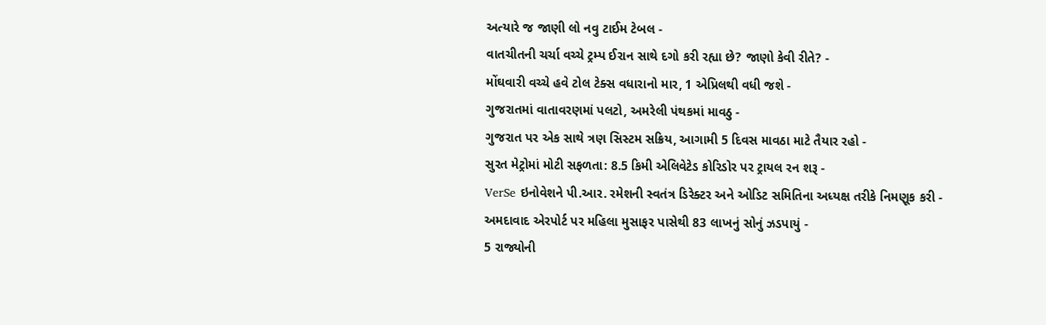અત્યારે જ જાણી લો નવુ ટાઈમ ટેબલ -
વાતચીતની ચર્ચા વચ્ચે ટ્રમ્પ ઈરાન સાથે દગો કરી રહ્યા છે? જાણો કેવી રીતે? -
મોંઘવારી વચ્ચે હવે ટોલ ટેક્સ વધારાનો માર, 1 એપ્રિલથી વધી જશે -
ગુજરાતમાં વાતાવરણમાં પલટો, અમરેલી પંથકમાં માવઠુ -
ગુજરાત પર એક સાથે ત્રણ સિસ્ટમ સક્રિય, આગામી 5 દિવસ માવઠા માટે તૈયાર રહો -
સુરત મેટ્રોમાં મોટી સફળતા: 8.5 કિમી એલિવેટેડ કોરિડોર પર ટ્રાયલ રન શરૂ -
VerSe ઇનોવેશને પી.આર. રમેશની સ્વતંત્ર ડિરેક્ટર અને ઓડિટ સમિતિના અધ્યક્ષ તરીકે નિમણૂક કરી -
અમદાવાદ એરપોર્ટ પર મહિલા મુસાફર પાસેથી 83 લાખનું સોનું ઝડપાયું -
5 રાજ્યોની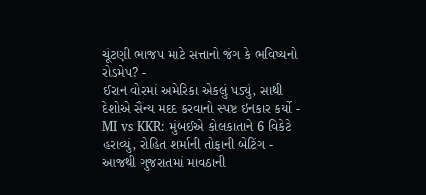ચૂંટણી ભાજપ માટે સત્તાનો જંગ કે ભવિષ્યનો રોડમેપ? -
ઈરાન વોરમાં અમેરિકા એકલું પડ્યું, સાથી દેશોએ સૈન્ય મદદ કરવાનો સ્પષ્ટ ઇનકાર કર્યો -
MI vs KKR: મુંબઈએ કોલકાતાને 6 વિકેટે હરાવ્યું, રોહિત શર્માની તોફાની બેટિંગ -
આજથી ગુજરાતમાં માવઠાની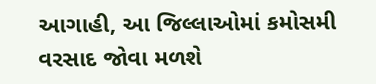આગાહી, આ જિલ્લાઓમાં કમોસમી વરસાદ જોવા મળશે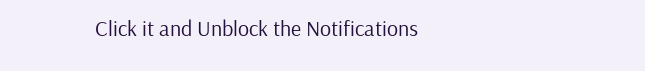Click it and Unblock the Notifications